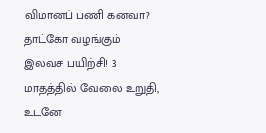விமானப் பணி கனவா? தாட்கோ வழங்கும் இலவச பயிற்சி! 3 மாதத்தில் வேலை உறுதி, உடனே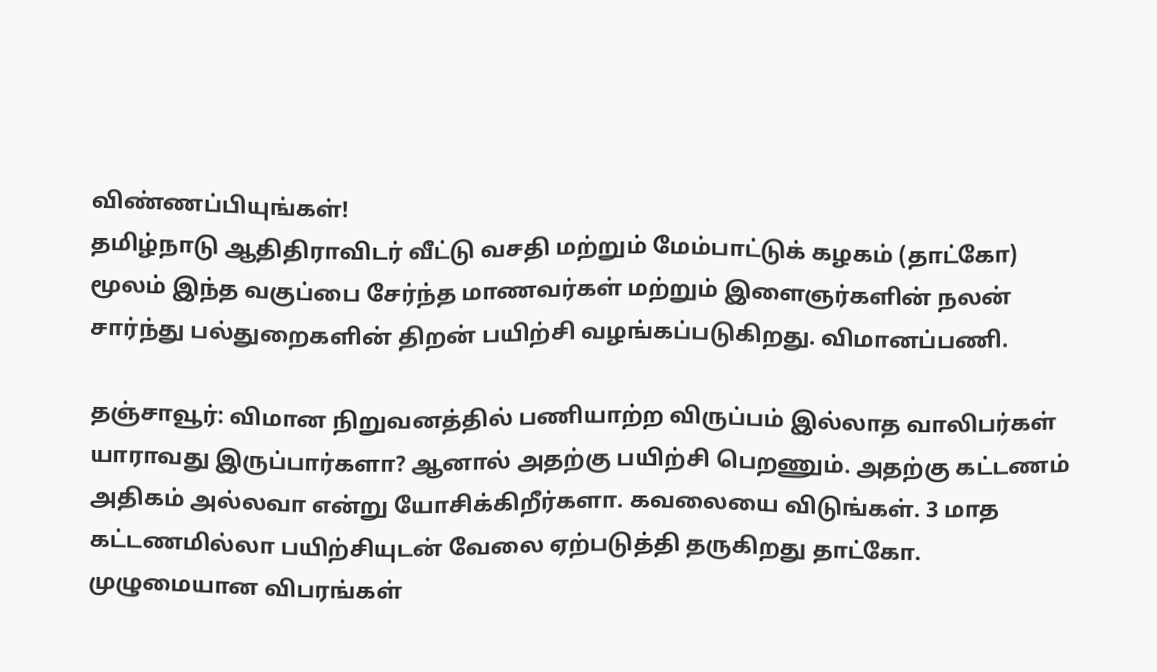விண்ணப்பியுங்கள்!
தமிழ்நாடு ஆதிதிராவிடர் வீட்டு வசதி மற்றும் மேம்பாட்டுக் கழகம் (தாட்கோ) மூலம் இந்த வகுப்பை சேர்ந்த மாணவர்கள் மற்றும் இளைஞர்களின் நலன் சார்ந்து பல்துறைகளின் திறன் பயிற்சி வழங்கப்படுகிறது. விமானப்பணி.

தஞ்சாவூர்: விமான நிறுவனத்தில் பணியாற்ற விருப்பம் இல்லாத வாலிபர்கள் யாராவது இருப்பார்களா? ஆனால் அதற்கு பயிற்சி பெறணும். அதற்கு கட்டணம் அதிகம் அல்லவா என்று யோசிக்கிறீர்களா. கவலையை விடுங்கள். 3 மாத கட்டணமில்லா பயிற்சியுடன் வேலை ஏற்படுத்தி தருகிறது தாட்கோ. முழுமையான விபரங்கள்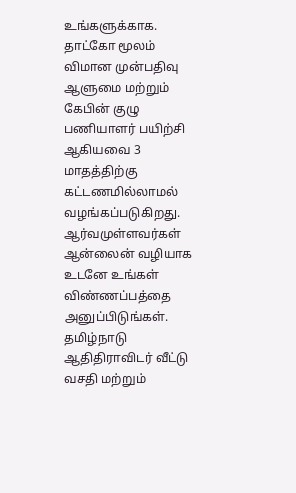உங்களுக்காக.
தாட்கோ மூலம் விமான முன்பதிவு ஆளுமை மற்றும் கேபின் குழு பணியாளர் பயிற்சி ஆகியவை 3 மாதத்திற்கு கட்டணமில்லாமல் வழங்கப்படுகிறது. ஆர்வமுள்ளவர்கள் ஆன்லைன் வழியாக உடனே உங்கள் விண்ணப்பத்தை அனுப்பிடுங்கள்.
தமிழ்நாடு ஆதிதிராவிடர் வீட்டு வசதி மற்றும்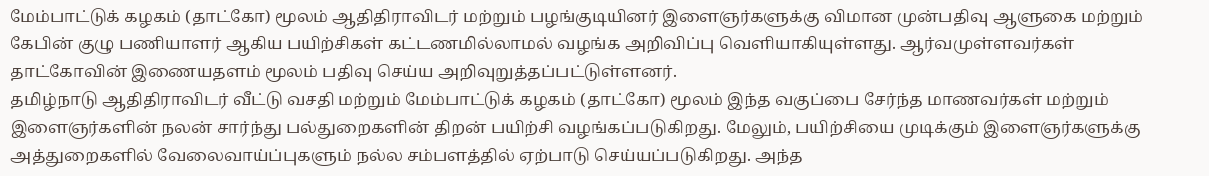மேம்பாட்டுக் கழகம் (தாட்கோ) மூலம் ஆதிதிராவிடர் மற்றும் பழங்குடியினர் இளைஞர்களுக்கு விமான முன்பதிவு ஆளுகை மற்றும் கேபின் குழு பணியாளர் ஆகிய பயிற்சிகள் கட்டணமில்லாமல் வழங்க அறிவிப்பு வெளியாகியுள்ளது. ஆர்வமுள்ளவர்கள் தாட்கோவின் இணையதளம் மூலம் பதிவு செய்ய அறிவுறுத்தப்பட்டுள்ளனர்.
தமிழ்நாடு ஆதிதிராவிடர் வீட்டு வசதி மற்றும் மேம்பாட்டுக் கழகம் (தாட்கோ) மூலம் இந்த வகுப்பை சேர்ந்த மாணவர்கள் மற்றும் இளைஞர்களின் நலன் சார்ந்து பல்துறைகளின் திறன் பயிற்சி வழங்கப்படுகிறது. மேலும், பயிற்சியை முடிக்கும் இளைஞர்களுக்கு அத்துறைகளில் வேலைவாய்ப்புகளும் நல்ல சம்பளத்தில் ஏற்பாடு செய்யப்படுகிறது. அந்த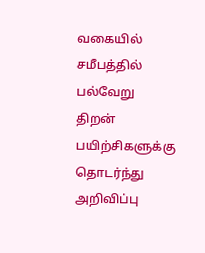வகையில் சமீபத்தில் பல்வேறு திறன் பயிற்சிகளுக்கு தொடர்ந்து அறிவிப்பு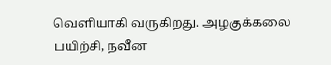வெளியாகி வருகிறது. அழகுக்கலை பயிற்சி, நவீன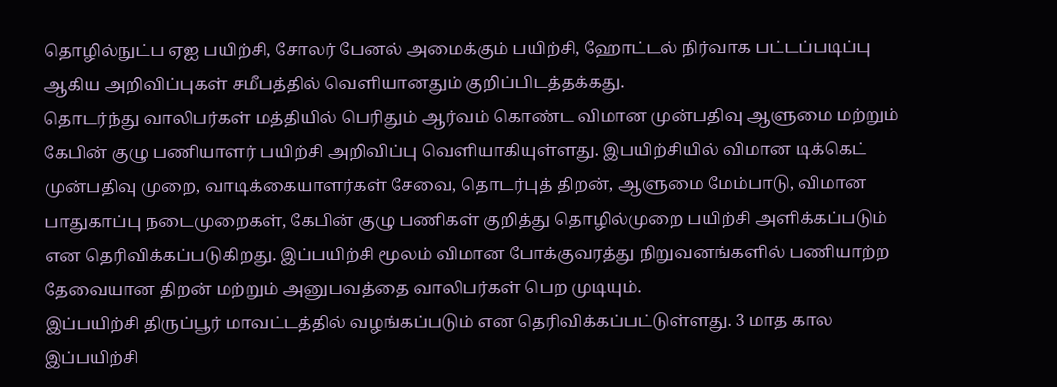தொழில்நுட்ப ஏஐ பயிற்சி, சோலர் பேனல் அமைக்கும் பயிற்சி, ஹோட்டல் நிர்வாக பட்டப்படிப்பு ஆகிய அறிவிப்புகள் சமீபத்தில் வெளியானதும் குறிப்பிடத்தக்கது.
தொடர்ந்து வாலிபர்கள் மத்தியில் பெரிதும் ஆர்வம் கொண்ட விமான முன்பதிவு ஆளுமை மற்றும் கேபின் குழு பணியாளர் பயிற்சி அறிவிப்பு வெளியாகியுள்ளது. இபயிற்சியில் விமான டிக்கெட் முன்பதிவு முறை, வாடிக்கையாளர்கள் சேவை, தொடர்புத் திறன், ஆளுமை மேம்பாடு, விமான பாதுகாப்பு நடைமுறைகள், கேபின் குழு பணிகள் குறித்து தொழில்முறை பயிற்சி அளிக்கப்படும் என தெரிவிக்கப்படுகிறது. இப்பயிற்சி மூலம் விமான போக்குவரத்து நிறுவனங்களில் பணியாற்ற தேவையான திறன் மற்றும் அனுபவத்தை வாலிபர்கள் பெற முடியும்.
இப்பயிற்சி திருப்பூர் மாவட்டத்தில் வழங்கப்படும் என தெரிவிக்கப்பட்டுள்ளது. 3 மாத கால இப்பயிற்சி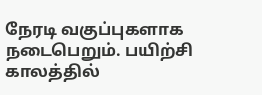நேரடி வகுப்புகளாக நடைபெறும். பயிற்சி காலத்தில்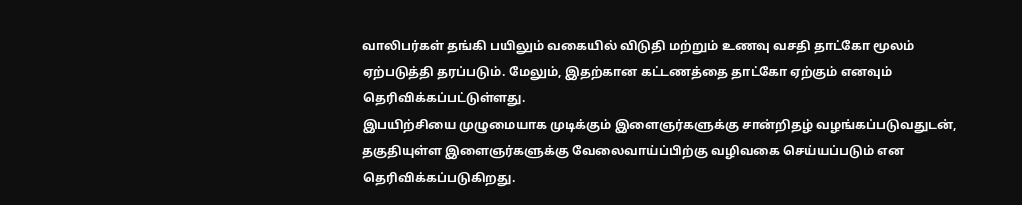வாலிபர்கள் தங்கி பயிலும் வகையில் விடுதி மற்றும் உணவு வசதி தாட்கோ மூலம் ஏற்படுத்தி தரப்படும். மேலும், இதற்கான கட்டணத்தை தாட்கோ ஏற்கும் எனவும் தெரிவிக்கப்பட்டுள்ளது.
இபயிற்சியை முழுமையாக முடிக்கும் இளைஞர்களுக்கு சான்றிதழ் வழங்கப்படுவதுடன், தகுதியுள்ள இளைஞர்களுக்கு வேலைவாய்ப்பிற்கு வழிவகை செய்யப்படும் என தெரிவிக்கப்படுகிறது.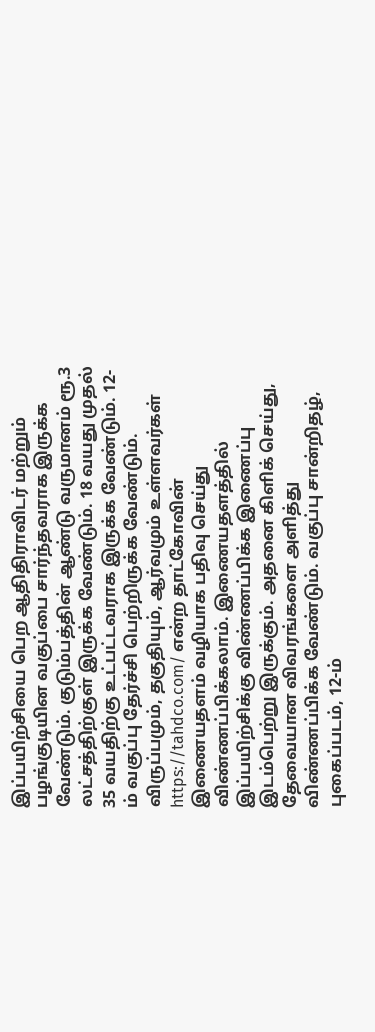இப்பயிற்சியை பெற ஆதிதிராவிடர் மற்றும் பழங்குடியின வகுப்பை சார்ந்தவராக இருக்க வேண்டும். குடும்பத்தின் ஆண்டு வருமானம் ரூ.3 லட்சத்திற்குள் இருக்க வேண்டும். 18 வயது முதல் 35 வயதிற்கு உட்பட்டவராக இருக்க வேண்டும். 12-ம் வகுப்பு தேர்ச்சி பெற்றிருக்க வேண்டும்.
விருப்பமும், தகுதியும், ஆர்வமும் உள்ளவர்கள் https://tahdco.com/ என்ற தாட்கோவின் இணையதளம் வழியாக பதிவு செய்து விண்ணப்பிக்கலாம். இணையதளத்தில் இப்பயிற்சிக்கு விண்ணப்பிக்க இணைப்பு இடம்பெற்று இருக்கும். அதனை கிளிக் செய்து, தேவையான விவரங்களை அளித்து விண்ணப்பிக்க வேண்டும். வகுப்பு சான்றிதழ், புகைப்படம், 12-ம்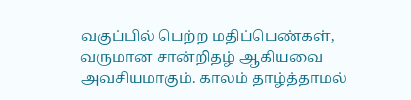வகுப்பில் பெற்ற மதிப்பெண்கள், வருமான சான்றிதழ் ஆகியவை அவசியமாகும். காலம் தாழ்த்தாமல்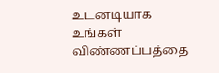உடனடியாக உங்கள் விண்ணப்பத்தை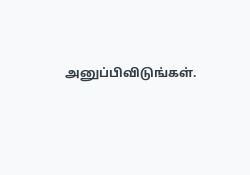அனுப்பிவிடுங்கள்.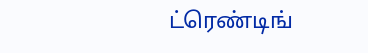ட்ரெண்டிங்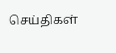செய்திகள்